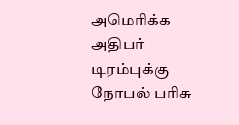அமெரிக்க அதிபர் டிரம்புக்கு நோபல் பரிசு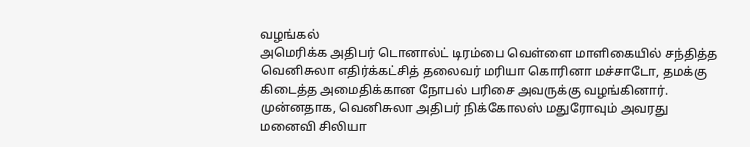வழங்கல்
அமெரிக்க அதிபர் டொனால்ட் டிரம்பை வெள்ளை மாளிகையில் சந்தித்த வெனிசுலா எதிர்க்கட்சித் தலைவர் மரியா கொரினா மச்சாடோ, தமக்கு கிடைத்த அமைதிக்கான நோபல் பரிசை அவருக்கு வழங்கினார்.
முன்னதாக, வெனிசுலா அதிபர் நிக்கோலஸ் மதுரோவும் அவரது மனைவி சிலியா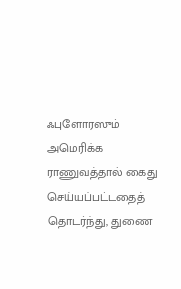ஃபுளோரஸும் அமெரிக்க ராணுவத்தால் கைது செய்யப்பட்டதைத் தொடர்ந்து, துணை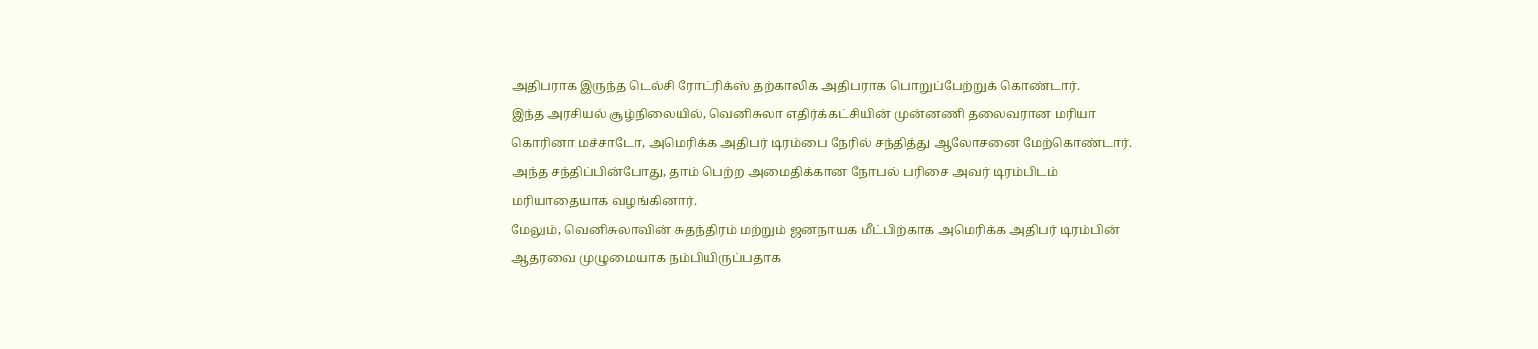அதிபராக இருந்த டெல்சி ரோட்ரிக்ஸ் தற்காலிக அதிபராக பொறுப்பேற்றுக் கொண்டார்.
இந்த அரசியல் சூழ்நிலையில், வெனிசுலா எதிர்க்கட்சியின் முன்னணி தலைவரான மரியா கொரினா மச்சாடோ, அமெரிக்க அதிபர் டிரம்பை நேரில் சந்தித்து ஆலோசனை மேற்கொண்டார். அந்த சந்திப்பின்போது, தாம் பெற்ற அமைதிக்கான நோபல் பரிசை அவர் டிரம்பிடம் மரியாதையாக வழங்கினார்.
மேலும், வெனிசுலாவின் சுதந்திரம் மற்றும் ஜனநாயக மீட்பிற்காக அமெரிக்க அதிபர் டிரம்பின் ஆதரவை முழுமையாக நம்பியிருப்பதாக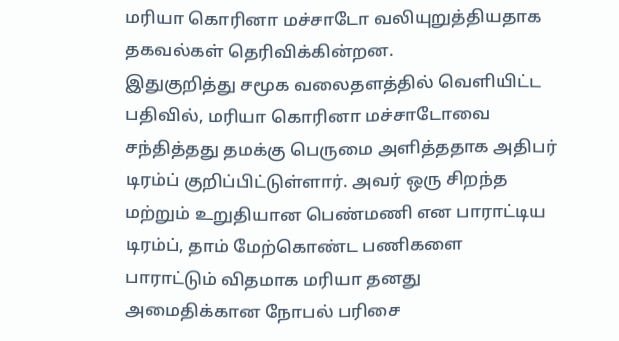மரியா கொரினா மச்சாடோ வலியுறுத்தியதாக தகவல்கள் தெரிவிக்கின்றன.
இதுகுறித்து சமூக வலைதளத்தில் வெளியிட்ட பதிவில், மரியா கொரினா மச்சாடோவை சந்தித்தது தமக்கு பெருமை அளித்ததாக அதிபர் டிரம்ப் குறிப்பிட்டுள்ளார். அவர் ஒரு சிறந்த மற்றும் உறுதியான பெண்மணி என பாராட்டிய டிரம்ப், தாம் மேற்கொண்ட பணிகளை பாராட்டும் விதமாக மரியா தனது அமைதிக்கான நோபல் பரிசை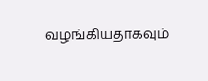வழங்கியதாகவும்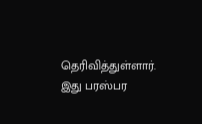தெரிவித்துள்ளார்.
இது பரஸ்பர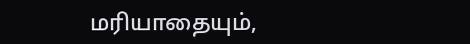மரியாதையும்,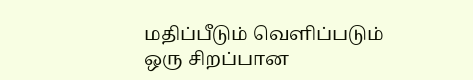மதிப்பீடும் வெளிப்படும் ஒரு சிறப்பான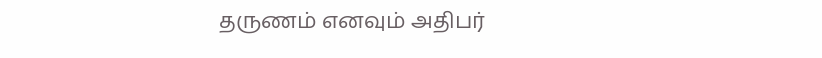தருணம் எனவும் அதிபர்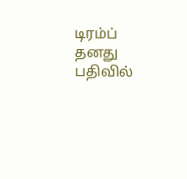டிரம்ப் தனது பதிவில்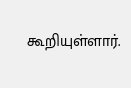கூறியுள்ளார்.